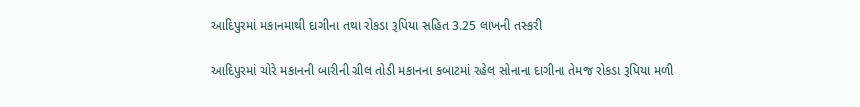આદિપુરમાં મકાનમાથી દાગીના તથા રોકડા રૂપિયા સહિત 3.25 લાખની તસ્કરી

આદિપુરમાં ચોરે મકાનની બારીની ગ્રીલ તોડી મકાનના કબાટમાં રહેલ સોનાના દાગીના તેમજ રોકડા રૂપિયા મળી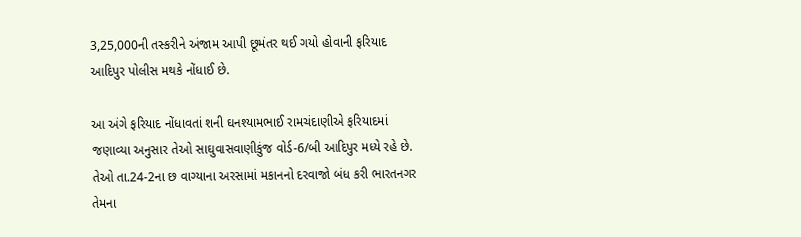3,25,000ની તસ્કરીને અંજામ આપી છૂમંતર થઈ ગયો હોવાની ફરિયાદ આદિપુર પોલીસ મથકે નોંધાઈ છે.

આ અંગે ફરિયાદ નોંધાવતાં શની ઘનશ્યામભાઈ રામચંદાણીએ ફરિયાદમાં  જણાવ્યા અનુસાર તેઓ સાઘુવાસવાણીકુંજ વોર્ડ-6/બી આદિપુર મધ્યે રહે છે. તેઓ તા.24-2ના છ વાગ્યાના અરસામાં મકાનનો દરવાજો બંધ કરી ભારતનગર તેમના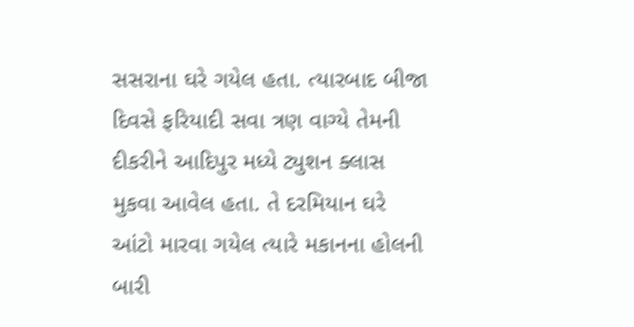સસરાના ઘરે ગયેલ હતા. ત્યારબાદ બીજા દિવસે ફરિયાદી સવા ત્રણ વાગ્યે તેમની દીકરીને આદિપુર મધ્યે ટ્યુશન ક્લાસ મુકવા આવેલ હતા. તે દરમિયાન ઘરે આંટો મારવા ગયેલ ત્યારે મકાનના હોલની બારી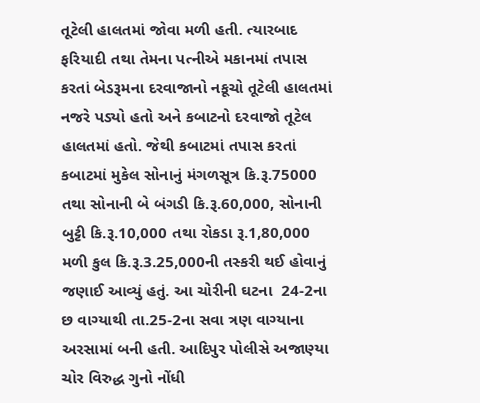તૂટેલી હાલતમાં જોવા મળી હતી. ત્યારબાદ ફરિયાદી તથા તેમના પત્નીએ મકાનમાં તપાસ કરતાં બેડરૂમના દરવાજાનો નકૂચો તૂટેલી હાલતમાં નજરે પડ્યો હતો અને કબાટનો દરવાજો તૂટેલ હાલતમાં હતો. જેથી કબાટમાં તપાસ કરતાં કબાટમાં મુકેલ સોનાનું મંગળસૂત્ર કિ.રૂ.75000 તથા સોનાની બે બંગડી કિ.રૂ.60,000, સોનાની બુટ્ટી કિ.રૂ.10,000 તથા રોકડા રૂ.1,80,000 મળી કુલ કિ.રૂ.3.25,000ની તસ્કરી થઈ હોવાનું જણાઈ આવ્યું હતું. આ ચોરીની ઘટના  24-2ના છ વાગ્યાથી તા.25-2ના સવા ત્રણ વાગ્યાના અરસામાં બની હતી. આદિપુર પોલીસે અજાણ્યા ચોર વિરુદ્ધ ગુનો નોંધી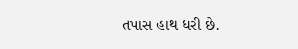તપાસ હાથ ધરી છે.